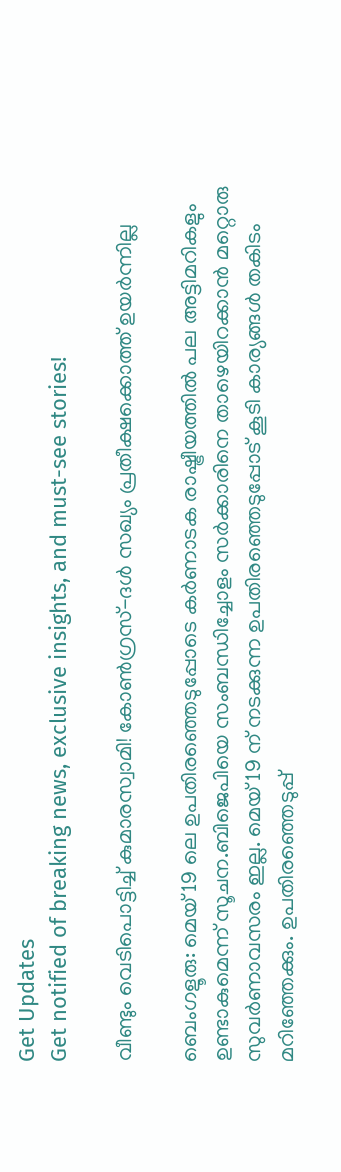Get Updates
Get notified of breaking news, exclusive insights, and must-see stories!

വീണ്ടും വെടിപൊട്ടിച്ച് കുമാരസ്വാമി! കോണ്‍ഗ്രസ്-ദള്‍ സഖ്യം പ്രതീക്ഷക്കൊത്ത് ഉയര്‍ന്നില്ല

ബെംഗളൂരു: മെയ് 19 ലെ ഉപതിരഞ്ഞെടുപ്പോടെ കര്‍ണാടക രാഷ്ട്രീയത്തില്‍ പല അട്ടിമറികളും ഉണ്ടാകുമെന്ന് സൂചന.ബിജെപിയെ സംബന്ധിച്ചോളം സര്‍ക്കാരിനെ താഴെയിറക്കാന്‍ മറ്റൊരു സുവര്‍ണാവസരം ഇല്ല. മെയ് 19 ന് നടക്കുന്ന ഉപതിര‍ഞ്ഞെടുപ്പോട് കൂടി കാര്യങ്ങള്‍ തകിടം മറിഞ്ഞേക്കും. ഉപതിരഞ്ഞെടുപ്പ്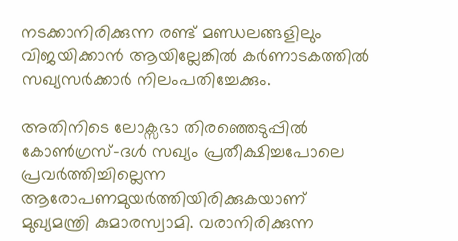നടക്കാനിരിക്കുന്ന രണ്ട് മണ്ഡലങ്ങളിലും വിജയിക്കാന്‍ ആയില്ലേങ്കില്‍ കര്‍ണാടകത്തില്‍ സഖ്യസര്‍ക്കാര്‍ നിലംപതിച്ചേക്കും.

അതിനിടെ ലോക്സഭാ തിരഞ്ഞെടുപ്പില്‍ കോണ്‍ഗ്രസ്-ദള്‍ സഖ്യം പ്രതീക്ഷിച്ചപോലെ പ്രവര്‍ത്തിച്ചില്ലെന്ന ആരോപണമുയര്‍ത്തിയിരിക്കുകയാണ് മുഖ്യമന്ത്രി കുമാരസ്വാമി. വരാനിരിക്കുന്ന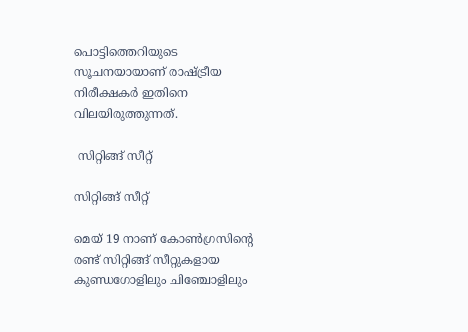പൊട്ടിത്തെറിയുടെ സൂചനയായാണ് രാഷ്ട്രീയ നിരീക്ഷകര്‍ ഇതിനെ വിലയിരുത്തുന്നത്.

 സിറ്റിങ്ങ് സീറ്റ്

സിറ്റിങ്ങ് സീറ്റ്

മെയ് 19 നാണ് കോണ്‍ഗ്രസിന്‍റെ രണ്ട് സിറ്റിങ്ങ് സീറ്റുകളായ കുണ്ഡഗോളിലും ചിഞ്ചോളിലും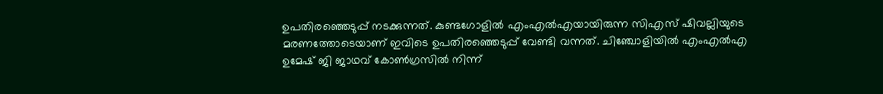ഉപതിരഞ്ഞെടുപ്പ് നടക്കുന്നത്. കുണ്ടഗോളില്‍ എംഎല്‍എയായിരുന്ന സിഎസ് ഷിവല്ലിയുടെ മരണത്തോടെയാണ് ഇവിടെ ഉപതിരഞ്ഞെടുപ്പ് വേണ്ടി വന്നത്. ചിഞ്ചോളിയില്‍ എംഎല്‍എ ഉമേഷ് ജി ജാഥവ് കോണ്‍ഗ്രസില്‍ നിന്ന്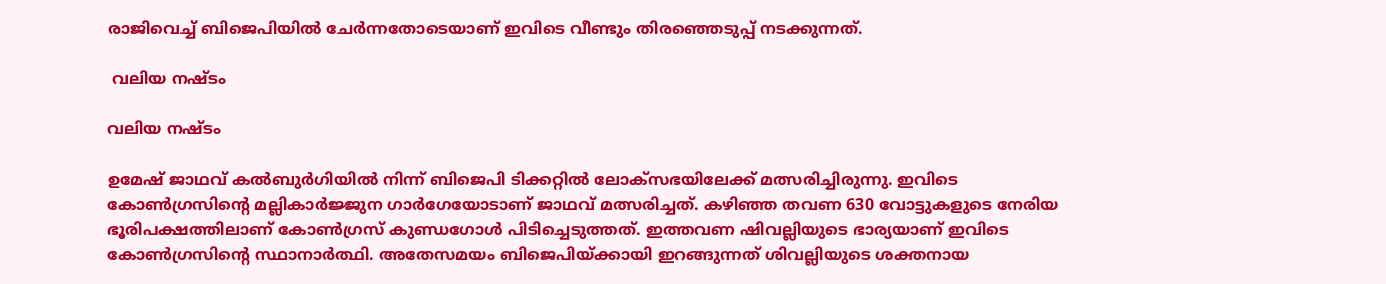രാജിവെച്ച് ബിജെപിയില്‍ ചേര്‍ന്നതോടെയാണ് ഇവിടെ വീണ്ടും തിരഞ്ഞെടുപ്പ് നടക്കുന്നത്.

 വലിയ നഷ്ടം

വലിയ നഷ്ടം

ഉമേഷ് ജാഥവ് കല്‍ബുര്‍ഗിയില്‍ നിന്ന് ബിജെപി ടിക്കറ്റില്‍ ലോക്സഭയിലേക്ക് മത്സരിച്ചിരുന്നു. ഇവിടെ കോണ്‍ഗ്രസിന്‍റെ മല്ലികാര്‍ജ്ജുന ഗാര്‍ഗേയോടാണ് ജാഥവ് മത്സരിച്ചത്. കഴിഞ്ഞ തവണ 630 വോട്ടുകളുടെ നേരിയ ഭൂരിപക്ഷത്തിലാണ് കോണ്‍ഗ്രസ് കുണ്ഡഗോള്‍ പിടിച്ചെടുത്തത്. ഇത്തവണ ഷിവല്ലിയുടെ ഭാര്യയാണ് ഇവിടെ കോണ്‍ഗ്രസിന്‍റെ സ്ഥാനാര്‍ത്ഥി. അതേസമയം ബിജെപിയ്ക്കായി ഇറങ്ങുന്നത് ശിവല്ലിയുടെ ശക്തനായ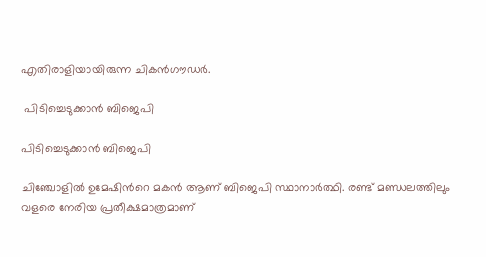എതിരാളിയായിരുന്ന ചികന്‍ഗൗഡര്‍.

 പിടിച്ചെടുക്കാന്‍ ബിജെപി

പിടിച്ചെടുക്കാന്‍ ബിജെപി

ചിഞ്ചോളില്‍ ഉമേഷിന്‍റെ മകന്‍ ആണ് ബിജെപി സ്ഥാനാര്‍ത്ഥി. രണ്ട് മണ്ഡലത്തിലും വളരെ നേരിയ പ്രതീക്ഷമാത്രമാണ്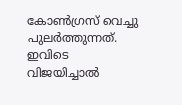കോണ്‍ഗ്രസ് വെച്ചു പുലര്‍ത്തുന്നത്. ഇവിടെ വിജയിച്ചാല്‍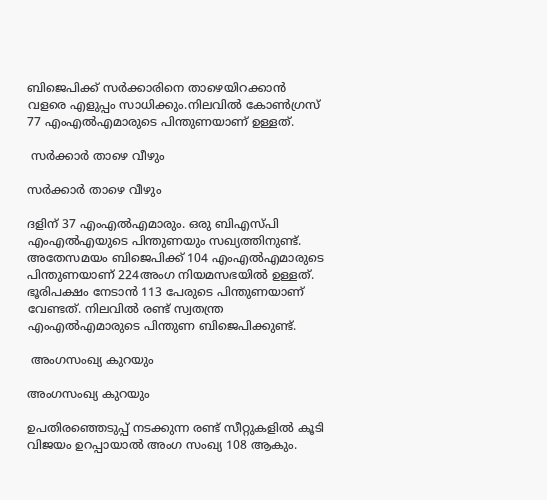ബിജെപിക്ക് സര്‍ക്കാരിനെ താഴെയിറക്കാന്‍ വളരെ എളുപ്പം സാധിക്കും.നിലവില്‍ കോണ്‍ഗ്രസ് 77 എംഎല്‍എമാരുടെ പിന്തുണയാണ് ഉള്ളത്.

 സര്‍ക്കാര്‍ താഴെ വീഴും

സര്‍ക്കാര്‍ താഴെ വീഴും

ദളിന് 37 എംഎല്‍എമാരും. ഒരു ബിഎസ്പി എംഎല്‍എയുടെ പിന്തുണയും സഖ്യത്തിനുണ്ട്. അതേസമയം ബിജെപിക്ക് 104 എംഎല്‍എമാരുടെ പിന്തുണയാണ് 224അംഗ നിയമസഭയില്‍ ഉള്ളത്. ഭൂരിപക്ഷം നേടാന്‍ 113 പേരുടെ പിന്തുണയാണ് വേണ്ടത്. നിലവില്‍ രണ്ട് സ്വതന്ത്ര എംഎല്‍എമാരുടെ പിന്തുണ ബിജെപിക്കുണ്ട്.

 അംഗസംഖ്യ കുറയും

അംഗസംഖ്യ കുറയും

ഉപതിരഞ്ഞെടുപ്പ് നടക്കുന്ന രണ്ട് സീറ്റുകളില്‍ കൂടി വിജയം ഉറപ്പായാല്‍ അംഗ സംഖ്യ 108 ആകും.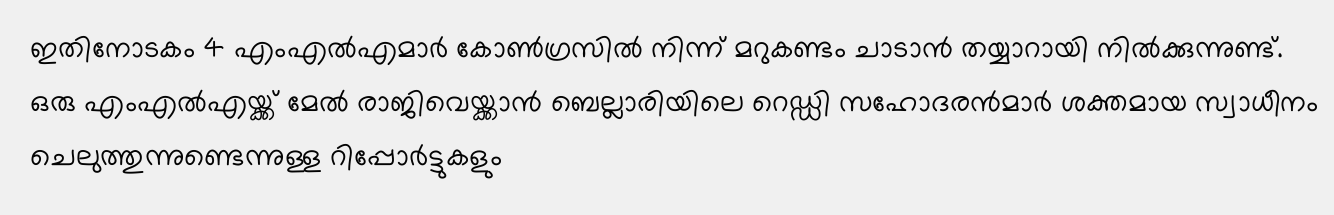ഇതിനോടകം 4 എംഎല്‍എമാര്‍ കോണ്‍ഗ്രസില്‍ നിന്ന് മറുകണ്ടം ചാടാന്‍ തയ്യാറായി നില്‍ക്കുന്നുണ്ട്. ഒരു എംഎല്‍എയ്ക്ക് മേല്‍ രാജിവെയ്ക്കാന്‍ ബെല്ലാരിയിലെ റെഡ്ഡി സഹോദരന്‍മാര്‍ ശക്തമായ സ്വാധീനം ചെലുത്തുന്നുണ്ടെന്നുള്ള റിപ്പോര്‍ട്ടുകളും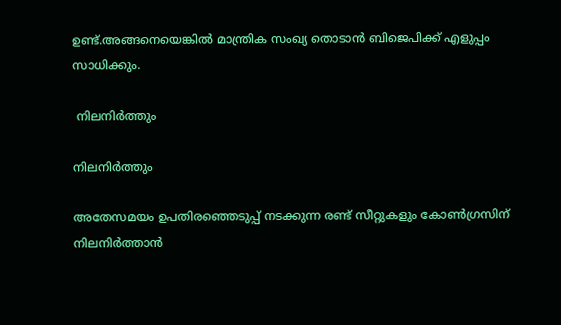ഉണ്ട്.അങ്ങനെയെങ്കില്‍ മാന്ത്രിക സംഖ്യ തൊടാന്‍ ബിജെപിക്ക് എളുപ്പം സാധിക്കും.

 നിലനിര്‍ത്തും

നിലനിര്‍ത്തും

അതേസമയം ഉപതിരഞ്ഞെടുപ്പ് നടക്കുന്ന രണ്ട് സീറ്റുകളും കോണ്‍ഗ്രസിന് നിലനിര്‍ത്താന്‍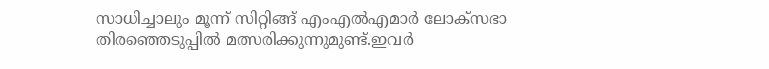സാധിച്ചാലും മൂന്ന് സിറ്റിങ്ങ് എംഎല്‍എമാര്‍ ലോക്സഭാ തിരഞ്ഞെടുപ്പില്‍ മത്സരിക്കുന്നുമുണ്ട്.ഇവര്‍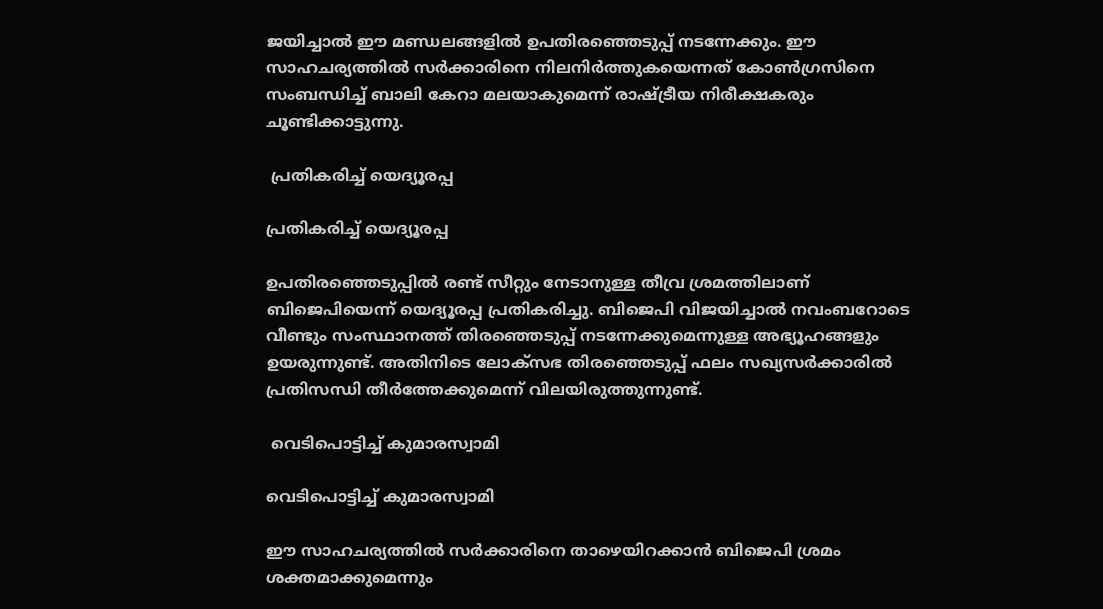ജയിച്ചാല്‍ ഈ മണ്ഡലങ്ങളില്‍ ഉപതിരഞ്ഞെടുപ്പ് നടന്നേക്കും. ഈ സാഹചര്യത്തില്‍ സര്‍ക്കാരിനെ നിലനിര്‍ത്തുകയെന്നത് കോണ്‍ഗ്രസിനെ സംബന്ധിച്ച് ബാലി കേറാ മലയാകുമെന്ന് രാഷ്ട്രീയ നിരീക്ഷകരും ചൂണ്ടിക്കാട്ടുന്നു.

 പ്രതികരിച്ച് യെദ്യൂരപ്പ

പ്രതികരിച്ച് യെദ്യൂരപ്പ

ഉപതിരഞ്ഞെടുപ്പില്‍ രണ്ട് സീറ്റും നേടാനുള്ള തീവ്ര ശ്രമത്തിലാണ് ബിജെപിയെന്ന് യെദ്യൂരപ്പ പ്രതികരിച്ചു. ബിജെപി വിജയിച്ചാല്‍ നവംബറോടെ വീണ്ടും സംസ്ഥാനത്ത് തിരഞ്ഞെടുപ്പ് നടന്നേക്കുമെന്നുള്ള അഭ്യൂഹങ്ങളും ഉയരുന്നുണ്ട്. അതിനിടെ ലോക്സഭ തിരഞ്ഞെടുപ്പ് ഫലം സഖ്യസര്‍ക്കാരില്‍ പ്രതിസന്ധി തീര്‍ത്തേക്കുമെന്ന് വിലയിരുത്തുന്നുണ്ട്.

 വെടിപൊട്ടിച്ച് കുമാരസ്വാമി

വെടിപൊട്ടിച്ച് കുമാരസ്വാമി

ഈ സാഹചര്യത്തില്‍ സര്‍ക്കാരിനെ താഴെയിറക്കാന്‍ ബിജെപി ശ്രമം ശക്തമാക്കുമെന്നും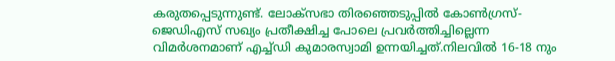കരുതപ്പെടുന്നുണ്ട്. ലോക്സഭാ തിരഞ്ഞെടുപ്പില്‍ കോണ്‍ഗ്രസ്-ജെഡിഎസ് സഖ്യം പ്രതീക്ഷിച്ച പോലെ പ്രവര്‍ത്തിച്ചില്ലെന്ന വിമര്‍ശനമാണ് എച്ച്ഡി കുമാരസ്വാമി ഉന്നയിച്ചത്.നിലവില്‍ 16-18 നും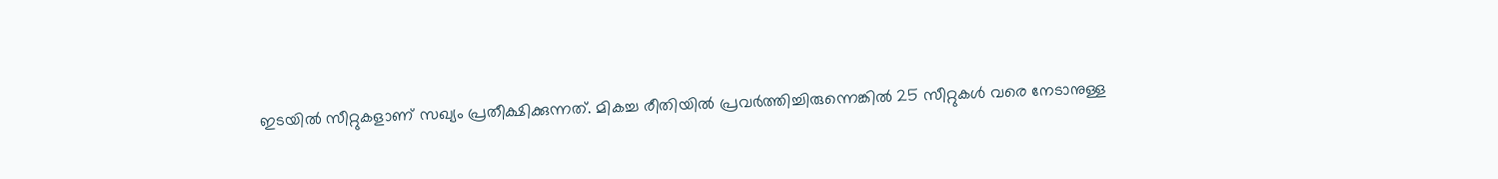ഇടയില്‍ സീറ്റുകളാണ് സഖ്യം പ്രതീക്ഷിക്കുന്നത്. മികച്ച രീതിയില്‍ പ്രവര്‍ത്തിച്ചിരുന്നെങ്കില്‍ 25 സീറ്റുകള്‍ വരെ നേടാനുള്ള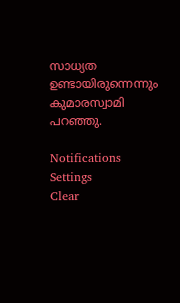സാധ്യത ഉണ്ടായിരുന്നെന്നും കുമാരസ്വാമി പറഞ്ഞു.

Notifications
Settings
Clear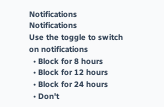Notifications
Notifications
Use the toggle to switch on notifications
  • Block for 8 hours
  • Block for 12 hours
  • Block for 24 hours
  • Don't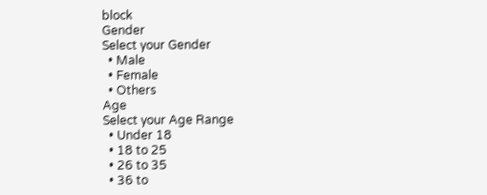block
Gender
Select your Gender
  • Male
  • Female
  • Others
Age
Select your Age Range
  • Under 18
  • 18 to 25
  • 26 to 35
  • 36 to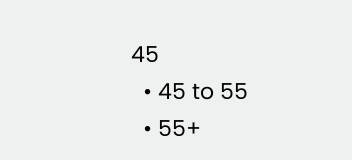45
  • 45 to 55
  • 55+